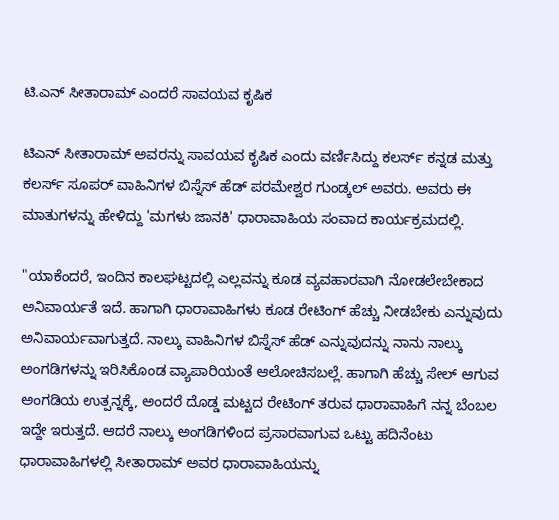ಟಿ.ಎನ್ ಸೀತಾರಾಮ್ ಎಂದರೆ ಸಾವಯವ ಕೃಷಿಕ

ಟಿಎನ್ ಸೀತಾರಾಮ್ ಅವರನ್ನು ಸಾವಯವ ಕೃಷಿಕ ಎಂದು ವರ್ಣಿಸಿದ್ದು ಕಲರ್ಸ್ ಕನ್ನಡ ಮತ್ತು ಕಲರ್ಸ್ ಸೂಪರ್ ವಾಹಿನಿಗಳ ಬಿಸ್ನೆಸ್ ಹೆಡ್ ಪರಮೇಶ್ವರ ಗುಂಡ್ಕಲ್ ಅವರು. ಅವರು ಈ ಮಾತುಗಳನ್ನು ಹೇಳಿದ್ದು 'ಮಗಳು ಜಾನಕಿ' ಧಾರಾವಾಹಿಯ ಸಂವಾದ ಕಾರ್ಯಕ್ರಮದಲ್ಲಿ.

"ಯಾಕೆಂದರೆ, ಇಂದಿನ ಕಾಲಘಟ್ಟದಲ್ಲಿ ಎಲ್ಲವನ್ನು ಕೂಡ ವ್ಯವಹಾರವಾಗಿ ನೋಡಲೇಬೇಕಾದ ಅನಿವಾರ್ಯತೆ ಇದೆ. ಹಾಗಾಗಿ ಧಾರಾವಾಹಿಗಳು ಕೂಡ ರೇಟಿಂಗ್ ಹೆಚ್ಚು ನೀಡಬೇಕು ಎನ್ನುವುದು ಅನಿವಾರ್ಯವಾಗುತ್ತದೆ. ನಾಲ್ಕು ವಾಹಿನಿಗಳ ಬಿಸ್ನೆಸ್ ಹೆಡ್ ಎನ್ನುವುದನ್ನು ನಾನು ನಾಲ್ಕು ಅಂಗಡಿಗಳನ್ನು ಇರಿಸಿಕೊಂಡ ವ್ಯಾಪಾರಿಯಂತೆ ಆಲೋಚಿಸಬಲ್ಲೆ. ಹಾಗಾಗಿ ಹೆಚ್ಚು ಸೇಲ್ ಆಗುವ ಅಂಗಡಿಯ ಉತ್ಪನ್ನಕ್ಕೆ, ಅಂದರೆ ದೊಡ್ಡ ಮಟ್ಟದ ರೇಟಿಂಗ್ ತರುವ ಧಾರಾವಾಹಿಗೆ ನನ್ನ ಬೆಂಬಲ ಇದ್ದೇ ಇರುತ್ತದೆ. ಆದರೆ ನಾಲ್ಕು ಅಂಗಡಿಗಳಿಂದ ಪ್ರಸಾರವಾಗುವ ಒಟ್ಟು ಹದಿನೆಂಟು ಧಾರಾವಾಹಿಗಳಲ್ಲಿ ಸೀತಾರಾಮ್ ಅವರ ಧಾರಾವಾಹಿಯನ್ನು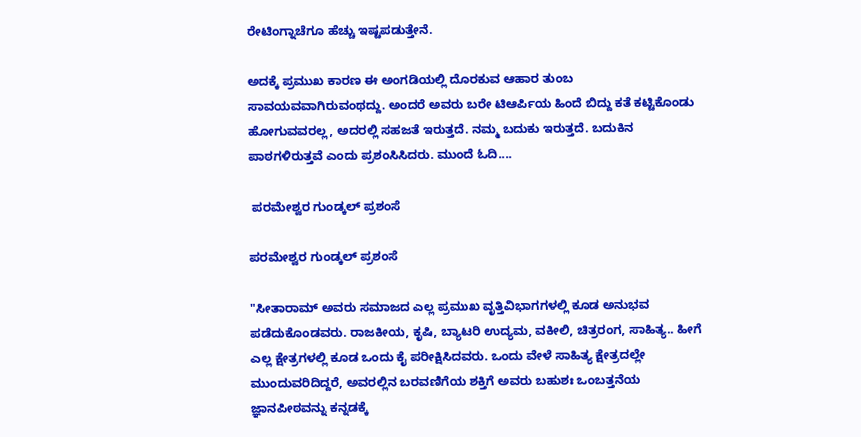ರೇಟಿಂಗ್ನಾಚೆಗೂ ಹೆಚ್ಚು ಇಷ್ಟಪಡುತ್ತೇನೆ.

ಅದಕ್ಕೆ ಪ್ರಮುಖ ಕಾರಣ ಈ ಅಂಗಡಿಯಲ್ಲಿ ದೊರಕುವ ಆಹಾರ ತುಂಬ ಸಾವಯವವಾಗಿರುವಂಥದ್ದು. ಅಂದರೆ ಅವರು ಬರೇ ಟಿಆರ್ಪಿಯ ಹಿಂದೆ ಬಿದ್ದು ಕತೆ ಕಟ್ಟಿಕೊಂಡು ಹೋಗುವವರಲ್ಲ, ಅದರಲ್ಲಿ ಸಹಜತೆ ಇರುತ್ತದೆ. ನಮ್ಮ ಬದುಕು ಇರುತ್ತದೆ. ಬದುಕಿನ ಪಾಠಗಳಿರುತ್ತವೆ ಎಂದು ಪ್ರಶಂಸಿಸಿದರು. ಮುಂದೆ ಓದಿ....

 ಪರಮೇಶ್ವರ ಗುಂಡ್ಕಲ್ ಪ್ರಶಂಸೆ

ಪರಮೇಶ್ವರ ಗುಂಡ್ಕಲ್ ಪ್ರಶಂಸೆ

"ಸೀತಾರಾಮ್ ಅವರು ಸಮಾಜದ ಎಲ್ಲ ಪ್ರಮುಖ ವೃತ್ತಿವಿಭಾಗಗಳಲ್ಲಿ ಕೂಡ ಅನುಭವ ಪಡೆದುಕೊಂಡವರು. ರಾಜಕೀಯ, ಕೃಷಿ, ಬ್ಯಾಟರಿ ಉದ್ಯಮ, ವಕೀಲಿ, ಚಿತ್ರರಂಗ, ಸಾಹಿತ್ಯ.. ಹೀಗೆ ಎಲ್ಲ ಕ್ಷೇತ್ರಗಳಲ್ಲಿ ಕೂಡ ಒಂದು ಕೈ ಪರೀಕ್ಷಿಸಿದವರು. ಒಂದು ವೇಳೆ ಸಾಹಿತ್ಯ ಕ್ಷೇತ್ರದಲ್ಲೇ ಮುಂದುವರಿದಿದ್ದರೆ, ಅವರಲ್ಲಿನ ಬರವಣಿಗೆಯ ಶಕ್ತಿಗೆ ಅವರು ಬಹುಶಃ ಒಂಬತ್ತನೆಯ ಜ್ಞಾನಪೀಠವನ್ನು ಕನ್ನಡಕ್ಕೆ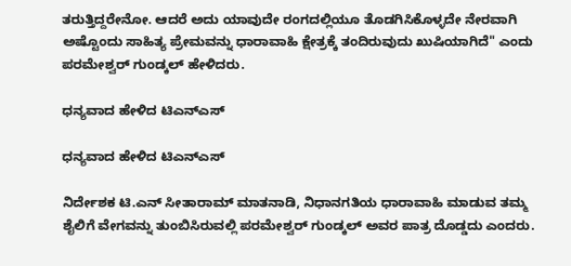ತರುತ್ತಿದ್ದರೇನೋ. ಆದರೆ ಅದು ಯಾವುದೇ ರಂಗದಲ್ಲಿಯೂ ತೊಡಗಿಸಿಕೊಳ್ಳದೇ ನೇರವಾಗಿ ಅಷ್ಟೊಂದು ಸಾಹಿತ್ಯ ಪ್ರೇಮವನ್ನು ಧಾರಾವಾಹಿ ಕ್ಷೇತ್ರಕ್ಕೆ ತಂದಿರುವುದು ಖುಷಿಯಾಗಿದೆ" ಎಂದು ಪರಮೇಶ್ವರ್ ಗುಂಡ್ಕಲ್ ಹೇಳಿದರು.

ಧನ್ಯವಾದ ಹೇಳಿದ ಟಿಎನ್ಎಸ್

ಧನ್ಯವಾದ ಹೇಳಿದ ಟಿಎನ್ಎಸ್

ನಿರ್ದೇಶಕ ಟಿ.ಎನ್ ಸೀತಾರಾಮ್ ಮಾತನಾಡಿ, ನಿಧಾನಗತಿಯ ಧಾರಾವಾಹಿ ಮಾಡುವ ತಮ್ಮ ಶೈಲಿಗೆ ವೇಗವನ್ನು ತುಂಬಿಸಿರುವಲ್ಲಿ ಪರಮೇಶ್ವರ್ ಗುಂಡ್ಕಲ್ ಅವರ ಪಾತ್ರ ದೊಡ್ಡದು ಎಂದರು.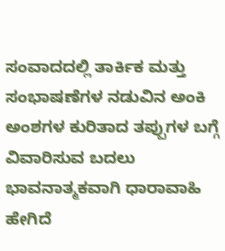ಸಂವಾದದಲ್ಲಿ ತಾರ್ಕಿಕ ಮತ್ತು ಸಂಭಾಷಣೆಗಳ ನಡುವಿನ ಅಂಕಿ ಅಂಶಗಳ ಕುರಿತಾದ ತಪ್ಪುಗಳ ಬಗ್ಗೆ ವಿವಾರಿಸುವ ಬದಲು ಭಾವನಾತ್ಮಕವಾಗಿ ಧಾರಾವಾಹಿ ಹೇಗಿದೆ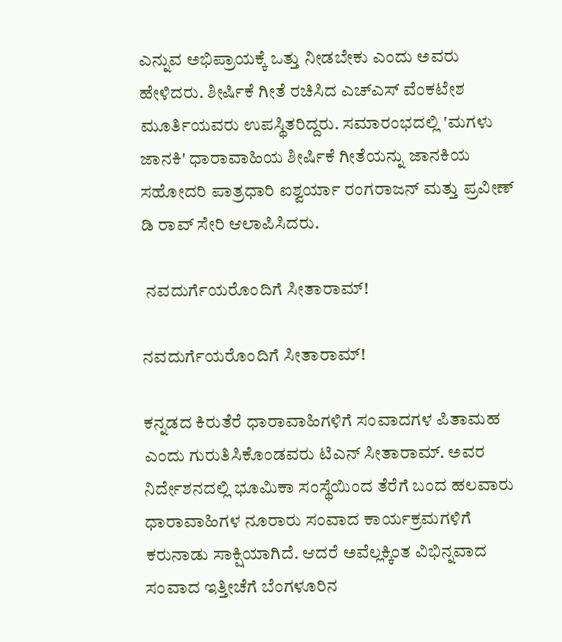ಎನ್ನುವ ಅಭಿಪ್ರಾಯಕ್ಕೆ ಒತ್ತು ನೀಡಬೇಕು ಎಂದು ಅವರು ಹೇಳಿದರು. ಶೀರ್ಷಿಕೆ ಗೀತೆ ರಚಿಸಿದ ಎಚ್ಎಸ್ ವೆಂಕಟೇಶ ಮೂರ್ತಿಯವರು ಉಪಸ್ಥಿತರಿದ್ದರು. ಸಮಾರಂಭದಲ್ಲಿ 'ಮಗಳು ಜಾನಕಿ' ಧಾರಾವಾಹಿಯ ಶೀರ್ಷಿಕೆ ಗೀತೆಯನ್ನು ಜಾನಕಿಯ ಸಹೋದರಿ ಪಾತ್ರಧಾರಿ ಐಶ್ವರ್ಯಾ ರಂಗರಾಜನ್ ಮತ್ತು ಪ್ರವೀಣ್ ಡಿ ರಾವ್ ಸೇರಿ ಆಲಾಪಿಸಿದರು.

 ನವದುರ್ಗೆಯರೊಂದಿಗೆ ಸೀತಾರಾಮ್!

ನವದುರ್ಗೆಯರೊಂದಿಗೆ ಸೀತಾರಾಮ್!

ಕನ್ನಡದ ಕಿರುತೆರೆ ಧಾರಾವಾಹಿಗಳಿಗೆ ಸಂವಾದಗಳ ಪಿತಾಮಹ ಎಂದು ಗುರುತಿಸಿಕೊಂಡವರು ಟಿಎನ್ ಸೀತಾರಾಮ್. ಅವರ ನಿರ್ದೇಶನದಲ್ಲಿ ಭೂಮಿಕಾ ಸಂಸ್ಥೆಯಿಂದ ತೆರೆಗೆ ಬಂದ ಹಲವಾರು ಧಾರಾವಾಹಿಗಳ ನೂರಾರು ಸಂವಾದ ಕಾರ್ಯಕ್ರಮಗಳಿಗೆ ಕರುನಾಡು ಸಾಕ್ಷಿಯಾಗಿದೆ. ಆದರೆ ಅವೆಲ್ಲಕ್ಕಿಂತ ವಿಭಿನ್ನವಾದ ಸಂವಾದ ಇತ್ತೀಚೆಗೆ ಬೆಂಗಳೂರಿನ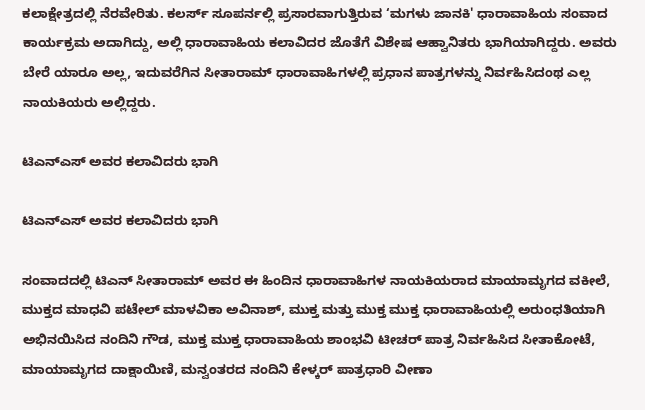ಕಲಾಕ್ಷೇತ್ರದಲ್ಲಿ ನೆರವೇರಿತು. ಕಲರ್ಸ್ ಸೂಪರ್ನಲ್ಲಿ ಪ್ರಸಾರವಾಗುತ್ತಿರುವ ‘ಮಗಳು ಜಾನಕಿ' ಧಾರಾವಾಹಿಯ ಸಂವಾದ ಕಾರ್ಯಕ್ರಮ ಅದಾಗಿದ್ದು, ಅಲ್ಲಿ ಧಾರಾವಾಹಿಯ ಕಲಾವಿದರ ಜೊತೆಗೆ ವಿಶೇಷ ಆಹ್ವಾನಿತರು ಭಾಗಿಯಾಗಿದ್ದರು. ಅವರು ಬೇರೆ ಯಾರೂ ಅಲ್ಲ, ಇದುವರೆಗಿನ ಸೀತಾರಾಮ್ ಧಾರಾವಾಹಿಗಳಲ್ಲಿ ಪ್ರಧಾನ ಪಾತ್ರಗಳನ್ನು ನಿರ್ವಹಿಸಿದಂಥ ಎಲ್ಲ ನಾಯಕಿಯರು ಅಲ್ಲಿದ್ದರು.

ಟಿಎನ್ಎಸ್ ಅವರ ಕಲಾವಿದರು ಭಾಗಿ

ಟಿಎನ್ಎಸ್ ಅವರ ಕಲಾವಿದರು ಭಾಗಿ

ಸಂವಾದದಲ್ಲಿ ಟಿಎನ್ ಸೀತಾರಾಮ್ ಅವರ ಈ ಹಿಂದಿನ ಧಾರಾವಾಹಿಗಳ ನಾಯಕಿಯರಾದ ಮಾಯಾಮೃಗದ ವಕೀಲೆ, ಮುಕ್ತದ ಮಾಧವಿ ಪಟೇಲ್ ಮಾಳವಿಕಾ ಅವಿನಾಶ್, ಮುಕ್ತ ಮತ್ತು ಮುಕ್ತ ಮುಕ್ತ ಧಾರಾವಾಹಿಯಲ್ಲಿ ಅರುಂಧತಿಯಾಗಿ ಅಭಿನಯಿಸಿದ ನಂದಿನಿ ಗೌಡ, ಮುಕ್ತ ಮುಕ್ತ ಧಾರಾವಾಹಿಯ ಶಾಂಭವಿ ಟೀಚರ್ ಪಾತ್ರ ನಿರ್ವಹಿಸಿದ ಸೀತಾಕೋಟೆ, ಮಾಯಾಮೃಗದ ದಾಕ್ಷಾಯಿಣಿ, ಮನ್ವಂತರದ ನಂದಿನಿ ಕೇಳ್ಕರ್ ಪಾತ್ರಧಾರಿ ವೀಣಾ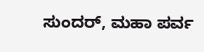ಸುಂದರ್, ಮಹಾ ಪರ್ವ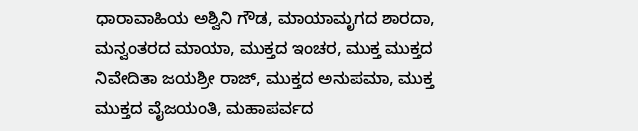ಧಾರಾವಾಹಿಯ ಅಶ್ವಿನಿ ಗೌಡ, ಮಾಯಾಮೃಗದ ಶಾರದಾ, ಮನ್ವಂತರದ ಮಾಯಾ, ಮುಕ್ತದ ಇಂಚರ, ಮುಕ್ತ ಮುಕ್ತದ ನಿವೇದಿತಾ ಜಯಶ್ರೀ ರಾಜ್, ಮುಕ್ತದ ಅನುಪಮಾ, ಮುಕ್ತ ಮುಕ್ತದ ವೈಜಯಂತಿ, ಮಹಾಪರ್ವದ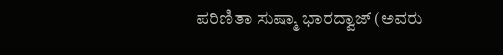ಪರಿಣಿತಾ ಸುಷ್ಮಾ ಭಾರದ್ವಾಜ್ (ಅವರು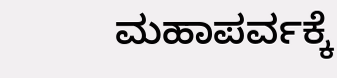ಮಹಾಪರ್ವಕ್ಕೆ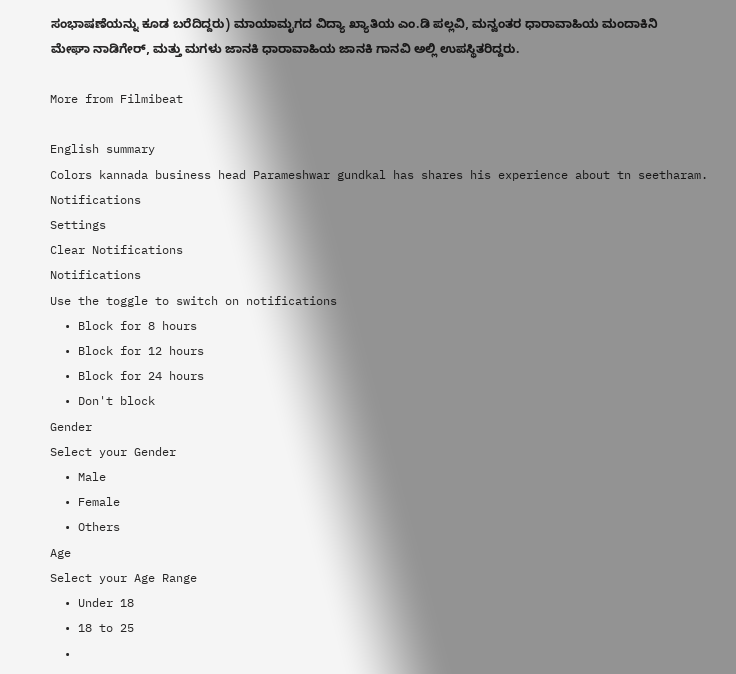ಸಂಭಾಷಣೆಯನ್ನು ಕೂಡ ಬರೆದಿದ್ದರು) ಮಾಯಾಮೃಗದ ವಿದ್ಯಾ ಖ್ಯಾತಿಯ ಎಂ.ಡಿ ಪಲ್ಲವಿ, ಮನ್ವಂತರ ಧಾರಾವಾಹಿಯ ಮಂದಾಕಿನಿ ಮೇಘಾ ನಾಡಿಗೇರ್, ಮತ್ತು ಮಗಳು ಜಾನಕಿ ಧಾರಾವಾಹಿಯ ಜಾನಕಿ ಗಾನವಿ ಅಲ್ಲಿ ಉಪಸ್ಥಿತರಿದ್ದರು.

More from Filmibeat

English summary
Colors kannada business head Parameshwar gundkal has shares his experience about tn seetharam.
Notifications
Settings
Clear Notifications
Notifications
Use the toggle to switch on notifications
  • Block for 8 hours
  • Block for 12 hours
  • Block for 24 hours
  • Don't block
Gender
Select your Gender
  • Male
  • Female
  • Others
Age
Select your Age Range
  • Under 18
  • 18 to 25
  •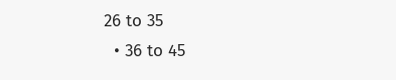26 to 35
  • 36 to 45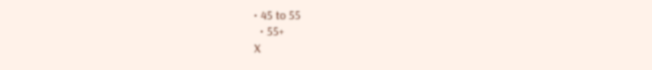• 45 to 55
  • 55+
X